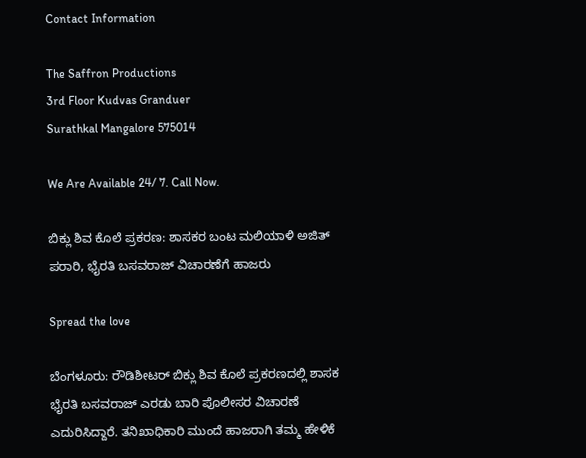Contact Information

The Saffron Productions
3rd Floor Kudvas Granduer
Surathkal Mangalore 575014

We Are Available 24/ 7. Call Now.

ಬಿಕ್ಲು ಶಿವ ಕೊಲೆ ಪ್ರಕರಣ: ಶಾಸಕರ ಬಂಟ ಮಲಿಯಾಳಿ ಅಜಿತ್ ಪರಾರಿ, ಭೈರತಿ ಬಸವರಾಜ್ ವಿಚಾರಣೆಗೆ ಹಾಜರು

Spread the love

ಬೆಂಗಳೂರು: ರೌಡಿಶೀಟರ್‌ ಬಿಕ್ಲು ಶಿವ ಕೊಲೆ ಪ್ರಕರಣದಲ್ಲಿ ಶಾಸಕ ಭೈರತಿ ಬಸವರಾಜ್‌ ಎರಡು ಬಾರಿ ಪೊಲೀಸರ ವಿಚಾರಣೆ ಎದುರಿಸಿದ್ದಾರೆ. ತನಿಖಾಧಿಕಾರಿ ಮುಂದೆ ಹಾಜರಾಗಿ ತಮ್ಮ ಹೇಳಿಕೆ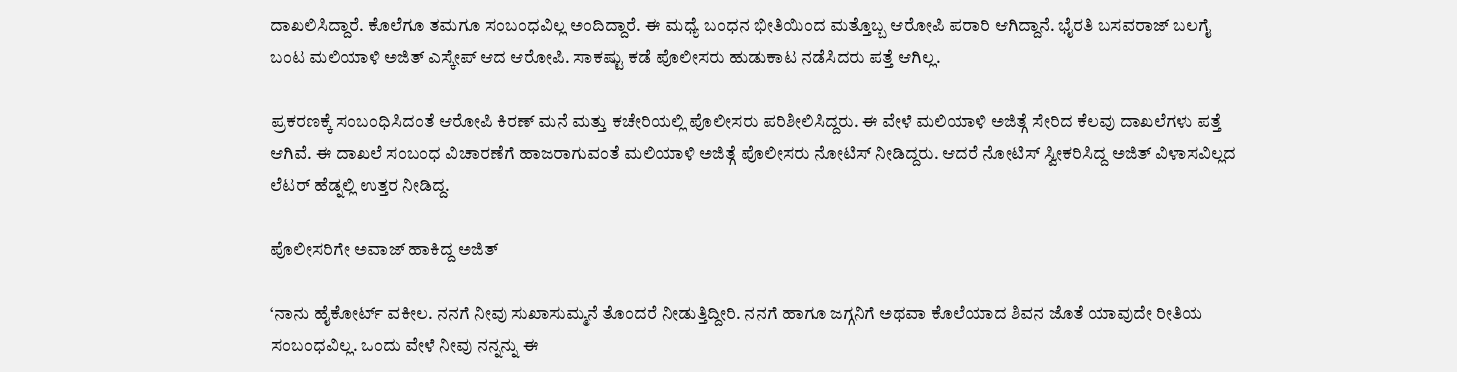ದಾಖಲಿಸಿದ್ದಾರೆ. ಕೊಲೆಗೂ ತಮಗೂ ಸಂಬಂಧವಿಲ್ಲ ಅಂದಿದ್ದಾರೆ. ಈ ಮಧ್ಯೆ ಬಂಧನ ಭೀತಿಯಿಂದ ಮತ್ತೊಬ್ಬ ಆರೋಪಿ ಪರಾರಿ ಆಗಿದ್ದಾನೆ. ಭೈರತಿ ಬಸವರಾಜ್ ಬಲಗೈ ಬಂಟ ಮಲಿಯಾಳಿ ಅಜಿತ್ ಎಸ್ಕೇಪ್ ಆದ ಆರೋಪಿ. ಸಾಕಷ್ಟು ಕಡೆ ಪೊಲೀಸರು ಹುಡುಕಾಟ ನಡೆಸಿದರು ಪತ್ತೆ ಆಗಿಲ್ಲ.

ಪ್ರಕರಣಕ್ಕೆ ಸಂಬಂಧಿಸಿದಂತೆ ಆರೋಪಿ ಕಿರಣ್ ಮನೆ ಮತ್ತು ಕಚೇರಿಯಲ್ಲಿ ಪೊಲೀಸರು ಪರಿಶೀಲಿಸಿದ್ದರು. ಈ ವೇಳೆ ಮಲಿಯಾಳಿ ಅಜಿತ್ಗೆ ಸೇರಿದ ಕೆಲವು ದಾಖಲೆಗಳು ಪತ್ತೆ ಆಗಿವೆ. ಈ ದಾಖಲೆ ಸಂಬಂಧ ವಿಚಾರಣೆಗೆ ಹಾಜರಾಗುವಂತೆ ಮಲಿಯಾಳಿ ಅಜಿತ್ಗೆ ಪೊಲೀಸರು ನೋಟಿಸ್ ನೀಡಿದ್ದರು. ಆದರೆ ನೋಟಿಸ್ ಸ್ವೀಕರಿಸಿದ್ದ ಅಜಿತ್ ವಿಳಾಸವಿಲ್ಲದ ಲೆಟರ್ ಹೆಡ್ನಲ್ಲಿ ಉತ್ತರ ನೀಡಿದ್ದ.

ಪೊಲೀಸರಿಗೇ ಅವಾಜ್ ಹಾಕಿದ್ದ ಅಜಿತ್

‘ನಾನು ಹೈಕೋರ್ಟ್ ವಕೀಲ. ನನಗೆ ನೀವು ಸುಖಾಸುಮ್ಮನೆ ತೊಂದರೆ ನೀಡುತ್ತಿದ್ದೀರಿ. ನನಗೆ ಹಾಗೂ ಜಗ್ಗನಿಗೆ ಅಥವಾ ಕೊಲೆಯಾದ ಶಿವನ ಜೊತೆ ಯಾವುದೇ ರೀತಿಯ ಸಂಬಂಧವಿಲ್ಲ. ಒಂದು ವೇಳೆ ನೀವು ನನ್ನನ್ನು ಈ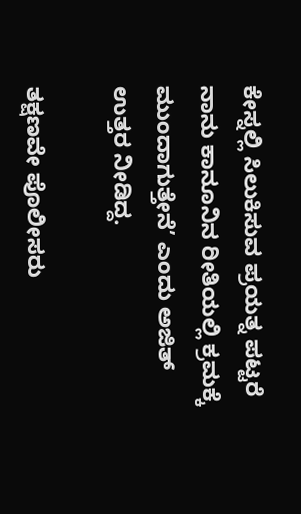ಕೇಸ್ನಲ್ಲಿ ಸಿಲುಕಿಸುವ ಪ್ರಯತ್ನ ಪಟ್ಟರೆ ನಾನು ಕಾನೂನಿನ ರೀತಿಯಲ್ಲಿ ಕ್ರಮಕ್ಕೆ ಮುಂದಾಗುತ್ತೇನೆ’ ಎಂದು ಅಜಿತ್ ಉತ್ತರ ನೀಡಿದ್ದ.

ತಕ್ಷಣವೇ ಪೊಲೀಸರು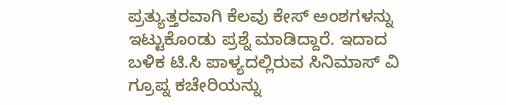ಪ್ರತ್ಯುತ್ತರವಾಗಿ ಕೆಲವು ಕೇಸ್ ಅಂಶಗಳನ್ನು ಇಟ್ಟುಕೊಂಡು ಪ್ರಶ್ನೆ ಮಾಡಿದ್ದಾರೆ. ಇದಾದ ಬಳಿಕ ಟಿ.ಸಿ ಪಾಳ್ಯದಲ್ಲಿರುವ ಸಿನಿಮಾಸ್ ವಿ ಗ್ರೂಪ್ನ ಕಚೇರಿಯನ್ನು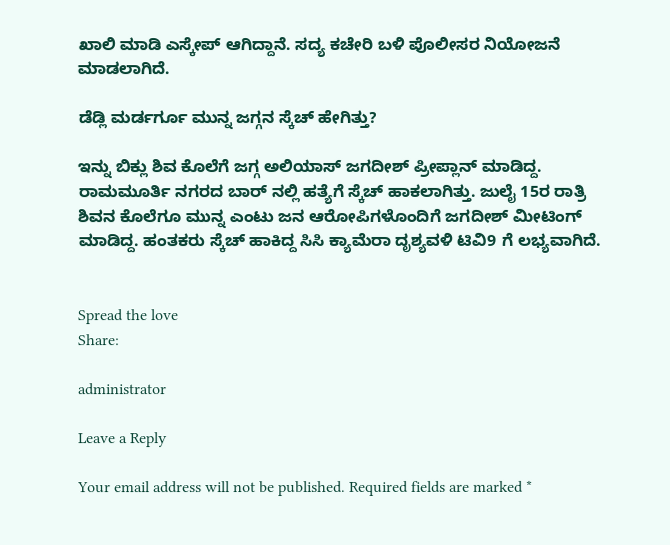ಖಾಲಿ ಮಾಡಿ ಎಸ್ಕೇಪ್ ಆಗಿದ್ದಾನೆ. ಸದ್ಯ ಕಚೇರಿ ಬಳಿ ಪೊಲೀಸರ ನಿಯೋಜನೆ ಮಾಡಲಾಗಿದೆ.

ಡೆಡ್ಲಿ ಮರ್ಡರ್ಗೂ ಮುನ್ನ ಜಗ್ಗನ ಸ್ಕೆಚ್ ಹೇಗಿತ್ತು?

ಇನ್ನು ಬಿಕ್ಲು ಶಿವ ಕೊಲೆಗೆ ಜಗ್ಗ ಅಲಿಯಾಸ್ ಜಗದೀಶ್ ಪ್ರೀಪ್ಲಾನ್ ಮಾಡಿದ್ದ. ರಾಮಮೂರ್ತಿ ನಗರದ ಬಾರ್ ನಲ್ಲಿ ಹತ್ಯೆಗೆ ಸ್ಕೆಚ್ ಹಾಕಲಾಗಿತ್ತು. ಜುಲೈ 15ರ ರಾತ್ರಿ ಶಿವನ ಕೊಲೆಗೂ ಮುನ್ನ ಎಂಟು ಜನ ಆರೋಪಿಗಳೊಂದಿಗೆ ಜಗದೀಶ್ ಮೀಟಿಂಗ್ ಮಾಡಿದ್ದ. ಹಂತಕರು ಸ್ಕೆಚ್ ಹಾಕಿದ್ದ ಸಿಸಿ ಕ್ಯಾಮೆರಾ ದೃಶ್ಯವಳಿ ಟಿವಿ9 ಗೆ ಲಭ್ಯವಾಗಿದೆ.


Spread the love
Share:

administrator

Leave a Reply

Your email address will not be published. Required fields are marked *